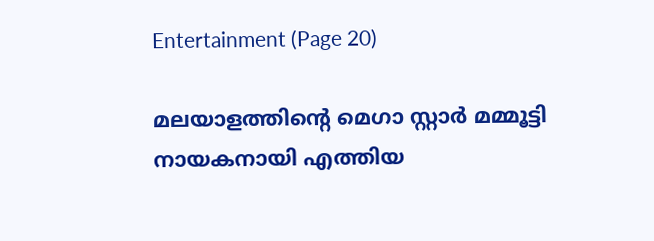Entertainment (Page 20)

മലയാളത്തിന്റെ മെഗാ സ്റ്റാർ മമ്മൂട്ടി നായകനായി എത്തിയ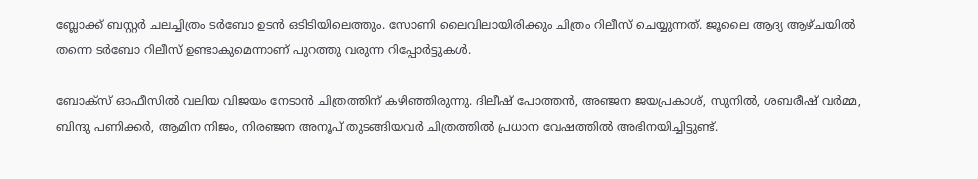ബ്ലോക്ക് ബസ്റ്റർ ചലച്ചിത്രം ടർബോ ഉടൻ ഒടിടിയിലെത്തും. സോണി ലൈവിലായിരിക്കും ചിത്രം റിലീസ് ചെയ്യുന്നത്. ജൂലൈ ആദ്യ ആഴ്ചയിൽ തന്നെ ടർബോ റിലീസ് ഉണ്ടാകുമെന്നാണ് പുറത്തു വരുന്ന റിപ്പോർട്ടുകൾ.

ബോക്‌സ് ഓഫീസിൽ വലിയ വിജയം നേടാൻ ചിത്രത്തിന് കഴിഞ്ഞിരുന്നു. ദിലീഷ് പോത്തൻ, അഞ്ജന ജയപ്രകാശ്, സുനിൽ, ശബരീഷ് വർമ്മ, ബിന്ദു പണിക്കർ, ആമിന നിജം, നിരഞ്ജന അനൂപ് തുടങ്ങിയവർ ചിത്രത്തിൽ പ്രധാന വേഷത്തിൽ അഭിനയിച്ചിട്ടുണ്ട്.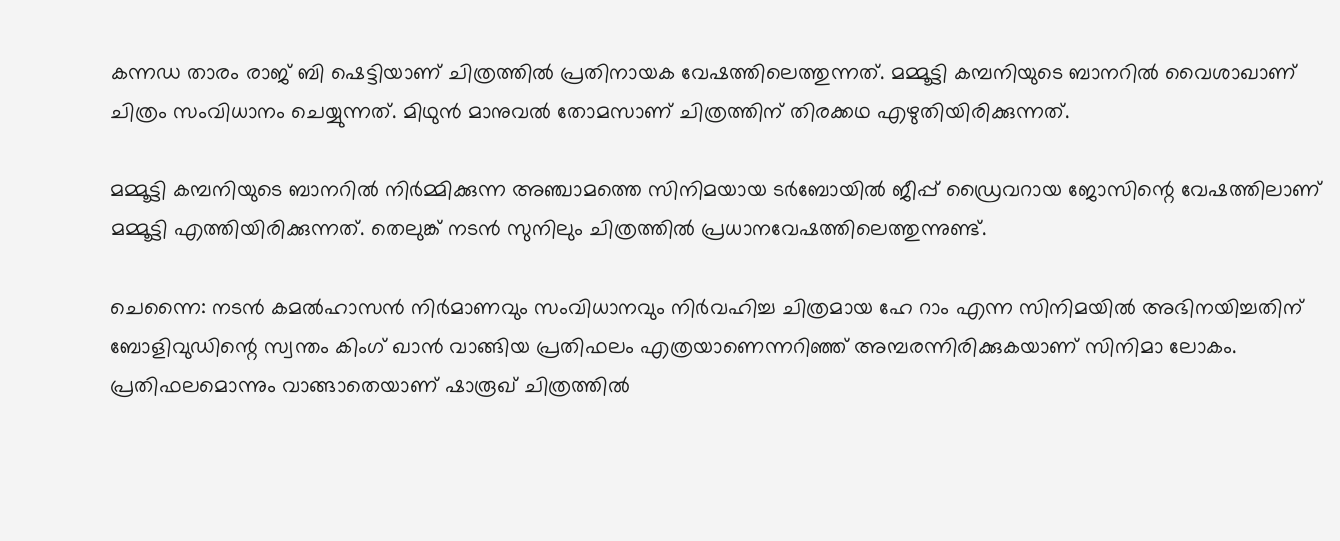കന്നഡ താരം രാജ് ബി ഷെട്ടിയാണ് ചിത്രത്തിൽ പ്രതിനായക വേഷത്തിലെത്തുന്നത്. മമ്മൂട്ടി കമ്പനിയുടെ ബാനറിൽ വൈശാഖാണ് ചിത്രം സംവിധാനം ചെയ്യുന്നത്. മിഥുൻ മാനുവൽ തോമസാണ് ചിത്രത്തിന് തിരക്കഥ എഴുതിയിരിക്കുന്നത്.

മമ്മൂട്ടി കമ്പനിയുടെ ബാനറിൽ നിർമ്മിക്കുന്ന അഞ്ചാമത്തെ സിനിമയായ ടർബോയിൽ ജീപ്പ് ഡ്രൈവറായ ജോസിന്റെ വേഷത്തിലാണ് മമ്മൂട്ടി എത്തിയിരിക്കുന്നത്. തെലുങ്ക് നടൻ സുനിലും ചിത്രത്തിൽ പ്രധാനവേഷത്തിലെത്തുന്നുണ്ട്.

ചെന്നൈ: നടൻ കമൽഹാസൻ നിർമാണവും സംവിധാനവും നിർവഹിച്ച ചിത്രമായ ഹേ റാം എന്ന സിനിമയിൽ അഭിനയിച്ചതിന് ബോളിവുഡിന്റെ സ്വന്തം കിംഗ് ഖാൻ വാങ്ങിയ പ്രതിഫലം എത്രയാണെന്നറിഞ്ഞ് അമ്പരന്നിരിക്കുകയാണ് സിനിമാ ലോകം. പ്രതിഫലമൊന്നും വാങ്ങാതെയാണ് ഷാരൂഖ് ചിത്രത്തിൽ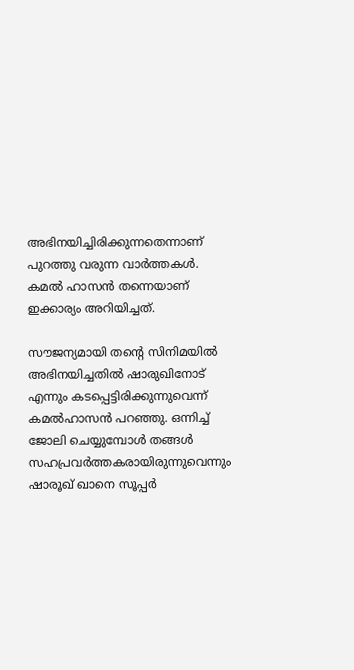അഭിനയിച്ചിരിക്കുന്നതെന്നാണ് പുറത്തു വരുന്ന വാർത്തകൾ. കമൽ ഹാസൻ തന്നെയാണ് ഇക്കാര്യം അറിയിച്ചത്.

സൗജന്യമായി തന്റെ സിനിമയിൽ അഭിനയിച്ചതിൽ ഷാരുഖിനോട് എന്നും കടപ്പെട്ടിരിക്കുന്നുവെന്ന് കമൽഹാസൻ പറഞ്ഞു. ഒന്നിച്ച് ജോലി ചെയ്യുമ്പോൾ തങ്ങൾ സഹപ്രവർത്തകരായിരുന്നുവെന്നും ഷാരൂഖ് ഖാനെ സൂപ്പർ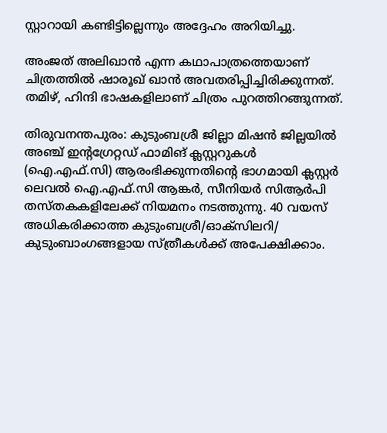സ്റ്റാറായി കണ്ടിട്ടില്ലെന്നും അദ്ദേഹം അറിയിച്ചു.

അംജത് അലിഖാൻ എന്ന കഥാപാത്രത്തെയാണ് ചിത്രത്തിൽ ഷാരൂഖ് ഖാൻ അവതരിപ്പിച്ചിരിക്കുന്നത്. തമിഴ്, ഹിന്ദി ഭാഷകളിലാണ് ചിത്രം പുറത്തിറങ്ങുന്നത്.

തിരുവനന്തപുരം: കുടുംബശ്രീ ജില്ലാ മിഷൻ ജില്ലയിൽ അഞ്ച് ഇന്റഗ്രേറ്റഡ് ഫാമിങ് ക്ലസ്റ്ററുകൾ (ഐ.എഫ്.സി) ആരംഭിക്കുന്നതിന്റെ ഭാഗമായി ക്ലസ്റ്റർ ലെവൽ ഐ.എഫ്.സി ആങ്കർ, സീനിയർ സിആർപി തസ്തകകളിലേക്ക് നിയമനം നടത്തുന്നു. 40 വയസ് അധികരിക്കാത്ത കുടുംബശ്രീ/ഓക്‌സിലറി/ കുടുംബാംഗങ്ങളായ സ്ത്രീകൾക്ക് അപേക്ഷിക്കാം.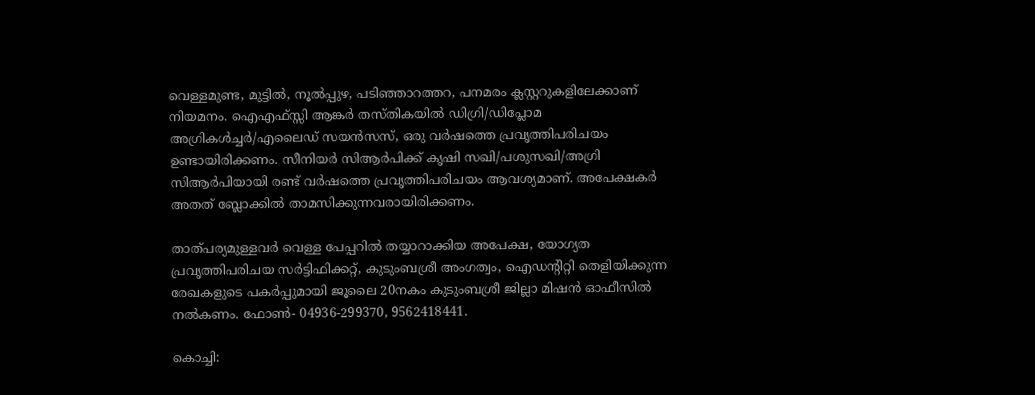വെള്ളമുണ്ട, മുട്ടിൽ, നൂൽപ്പുഴ, പടിഞ്ഞാറത്തറ, പനമരം ക്ലസ്റ്ററുകളിലേക്കാണ് നിയമനം. ഐഎഫ്സ്സി ആങ്കർ തസ്തികയിൽ ഡിഗ്രി/ഡിപ്ലോമ അഗ്രികൾച്ചർ/എലൈഡ് സയൻസസ്, ഒരു വർഷത്തെ പ്രവൃത്തിപരിചയം ഉണ്ടായിരിക്കണം. സീനിയർ സിആർപിക്ക് കൃഷി സഖി/പശുസഖി/അഗ്രി സിആർപിയായി രണ്ട് വർഷത്തെ പ്രവൃത്തിപരിചയം ആവശ്യമാണ്. അപേക്ഷകർ അതത് ബ്ലോക്കിൽ താമസിക്കുന്നവരായിരിക്കണം.

താത്പര്യമുള്ളവർ വെള്ള പേപ്പറിൽ തയ്യാറാക്കിയ അപേക്ഷ, യോഗ്യത പ്രവൃത്തിപരിചയ സർട്ടിഫിക്കറ്റ്, കുടുംബശ്രീ അംഗത്വം, ഐഡന്റിറ്റി തെളിയിക്കുന്ന രേഖകളുടെ പകർപ്പുമായി ജൂലൈ 20നകം കുടുംബശ്രീ ജില്ലാ മിഷൻ ഓഫീസിൽ നൽകണം. ഫോൺ- 04936-299370, 9562418441.

കൊച്ചി: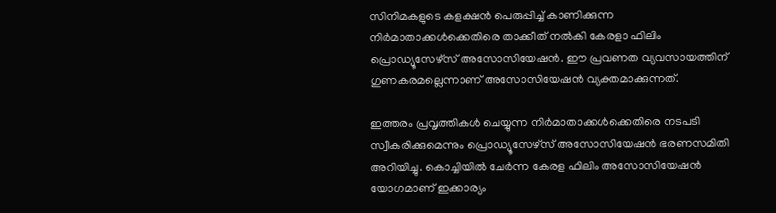സിനിമകളുടെ കളക്ഷൻ പെരുപ്പിച്ച് കാണിക്കുന്ന നിർമാതാക്കൾക്കെതിരെ താക്കീത് നൽകി കേരളാ ഫിലിം പ്രൊഡ്യൂസേഴ്‌സ് അസോസിയേഷൻ. ഈ പ്രവണത വ്യവസായത്തിന് ഗുണകരമല്ലെന്നാണ് അസോസിയേഷൻ വ്യക്തമാക്കുന്നത്.

ഇത്തരം പ്രവൃത്തികൾ ചെയ്യുന്ന നിർമാതാക്കൾക്കെതിരെ നടപടി സ്വീകരിക്കുമെന്നും പ്രൊഡ്യൂസേഴ്‌സ് അസോസിയേഷൻ ഭരണസമിതി അറിയിച്ചു. കൊച്ചിയിൽ ചേർന്ന കേരള ഫിലിം അസോസിയേഷൻ യോഗമാണ് ഇക്കാര്യം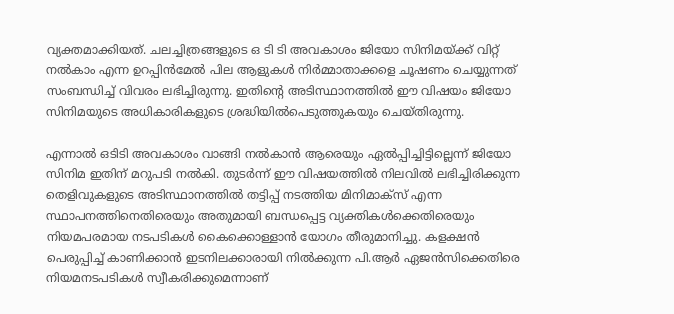വ്യക്തമാക്കിയത്. ചലച്ചിത്രങ്ങളുടെ ഒ ടി ടി അവകാശം ജിയോ സിനിമയ്ക്ക് വിറ്റ് നൽകാം എന്ന ഉറപ്പിൻമേൽ പില ആളുകൾ നിർമ്മാതാക്കളെ ചൂഷണം ചെയ്യുന്നത് സംബന്ധിച്ച് വിവരം ലഭിച്ചിരുന്നു. ഇതിന്റെ അടിസ്ഥാനത്തിൽ ഈ വിഷയം ജിയോ സിനിമയുടെ അധികാരികളുടെ ശ്രദ്ധിയിൽപെടുത്തുകയും ചെയ്തിരുന്നു.

എന്നാൽ ഒടിടി അവകാശം വാങ്ങി നൽകാൻ ആരെയും ഏൽപ്പിച്ചിട്ടില്ലെന്ന് ജിയോ സിനിമ ഇതിന് മറുപടി നൽകി. തുടർന്ന് ഈ വിഷയത്തിൽ നിലവിൽ ലഭിച്ചിരിക്കുന്ന തെളിവുകളുടെ അടിസ്ഥാനത്തിൽ തട്ടിപ്പ് നടത്തിയ മിനിമാക്‌സ് എന്ന സ്ഥാപനത്തിനെതിരെയും അതുമായി ബന്ധപ്പെട്ട വ്യക്തികൾക്കെതിരെയും നിയമപരമായ നടപടികൾ കൈക്കൊള്ളാൻ യോഗം തീരുമാനിച്ചു. കളക്ഷൻ പെരുപ്പിച്ച് കാണിക്കാൻ ഇടനിലക്കാരായി നിൽക്കുന്ന പി.ആർ ഏജൻസിക്കെതിരെ നിയമനടപടികൾ സ്വീകരിക്കുമെന്നാണ്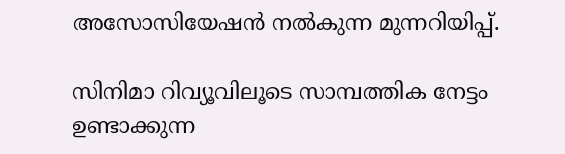അസോസിയേഷൻ നൽകുന്ന മുന്നറിയിപ്പ്.

സിനിമാ റിവ്യൂവിലൂടെ സാമ്പത്തിക നേട്ടം ഉണ്ടാക്കുന്ന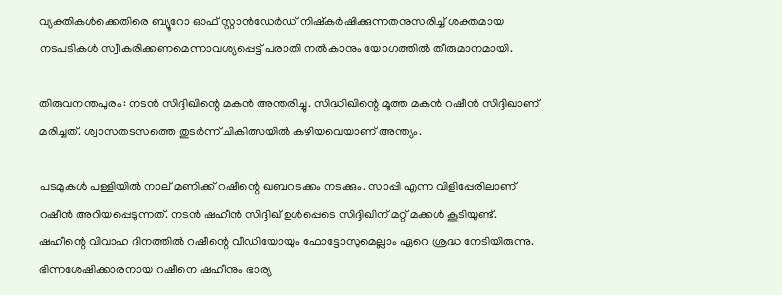വ്യക്തികൾക്കെതിരെ ബ്യൂറോ ഓഫ് സ്റ്റാൻഡേർഡ് നിഷ്‌കർഷിക്കുന്നതനുസരിച്ച് ശക്തമായ നടപടികൾ സ്വീകരിക്കണമെന്നാവശ്യപ്പെട്ട് പരാതി നൽകാനും യോഗത്തിൽ തീരുമാനമായി.

തിരുവനന്തപുരം: നടൻ സിദ്ദിഖിന്റെ മകൻ അന്തരിച്ചു. സിദ്ധിഖിന്റെ മൂത്ത മകൻ റഷീൻ സിദ്ദിഖാണ് മരിച്ചത്. ശ്വാസതടസത്തെ തുടർന്ന് ചികിത്സയിൽ കഴിയവെയാണ് അന്ത്യം.

പടമുകൾ പള്ളിയിൽ നാല് മണിക്ക് റഷീന്റെ ഖബറടക്കം നടക്കും. സാപ്പി എന്ന വിളിപ്പേരിലാണ് റഷീൻ അറിയപ്പെടുന്നത്. നടൻ ഷഹീൻ സിദ്ദിഖ് ഉൾപ്പെടെ സിദ്ദിഖിന് മറ്റ് മക്കൾ കൂടിയുണ്ട്. ഷഹീന്റെ വിവാഹ ദിനത്തിൽ റഷീന്റെ വീഡിയോയും ഫോട്ടോസുമെല്ലാം ഏറെ ശ്രദ്ധ നേടിയിരുന്നു. ഭിന്നശേഷിക്കാരനായ റഷീനെ ഷഹീനും ഭാര്യ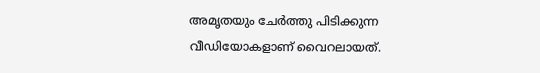അമൃതയും ചേർത്തു പിടിക്കുന്ന വീഡിയോകളാണ് വൈറലായത്.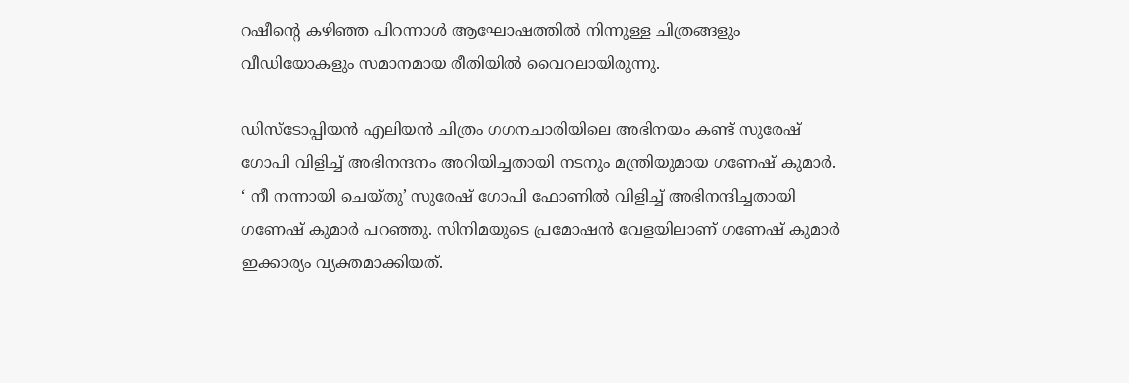റഷീന്റെ കഴിഞ്ഞ പിറന്നാൾ ആഘോഷത്തിൽ നിന്നുള്ള ചിത്രങ്ങളും വീഡിയോകളും സമാനമായ രീതിയിൽ വൈറലായിരുന്നു.

ഡിസ്ടോപ്പിയൻ എലിയൻ ചിത്രം ഗഗനചാരിയിലെ അഭിനയം കണ്ട് സുരേഷ് ഗോപി വിളിച്ച് അഭിനന്ദനം അറിയിച്ചതായി നടനും മന്ത്രിയുമായ ഗണേഷ് കുമാർ. ‘ നീ നന്നായി ചെയ്തു’ സുരേഷ് ഗോപി ഫോണിൽ വിളിച്ച് അഭിനന്ദിച്ചതായി ഗണേഷ് കുമാർ പറഞ്ഞു. സിനിമയുടെ പ്രമോഷൻ വേളയിലാണ് ഗണേഷ് കുമാർ ഇക്കാര്യം വ്യക്തമാക്കിയത്.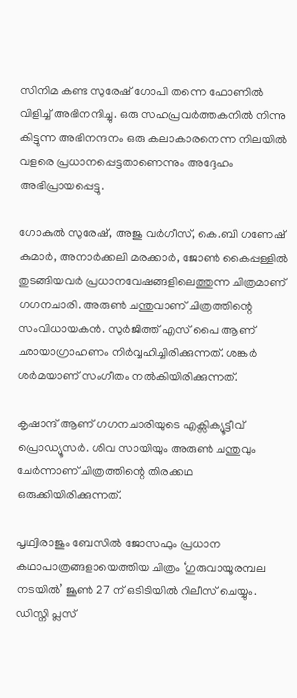സിനിമ കണ്ട സുരേഷ് ഗോപി തന്നെ ഫോണിൽ വിളിച്ച് അഭിനന്ദിച്ചു. ഒരു സഹപ്രവർത്തകനിൽ നിന്നു കിട്ടുന്ന അഭിനന്ദനം ഒരു കലാകാരനെന്ന നിലയിൽ വളരെ പ്രധാനപ്പെട്ടതാണെന്നും അദ്ദേഹം അഭിപ്രായപ്പെട്ടു.

ഗോകുൽ സുരേഷ്, അജു വർഗീസ്, കെ.ബി ഗണേഷ് കുമാർ, അനാർക്കലി മരക്കാർ, ജോൺ കൈപ്പള്ളിൽ തുടങ്ങിയവർ പ്രധാനവേഷങ്ങളിലെത്തുന്ന ചിത്രമാണ് ഗഗനചാരി. അരുൺ ചന്തുവാണ് ചിത്രത്തിന്റെ സംവിധായകൻ. സുർജിത്ത് എസ് പൈ ആണ് ഛായാഗ്രാഹണം നിർവ്വഹിച്ചിരിക്കുന്നത്. ശങ്കർ ശർമയാണ് സംഗീതം നൽകിയിരിക്കുന്നത്.

കൃഷാന്ദ് ആണ് ഗഗനചാരിയുടെ എക്സിക്യൂട്ടീവ് പ്രൊഡ്യൂസർ. ശിവ സായിയും അരുൺ ചന്തുവും ചേർന്നാണ് ചിത്രത്തിന്റെ തിരക്കഥ ഒരുക്കിയിരിക്കുന്നത്.

പൃഥ്വിരാജും ബേസിൽ ജോസഫും പ്രധാന കഥാപാത്രങ്ങളായെത്തിയ ചിത്രം ‘ഗുരുവായൂരമ്പല നടയിൽ’ ജൂൺ 27 ന് ഒടിടിയിൽ റിലീസ് ചെയ്യും. ഡിസ്നി പ്ലസ്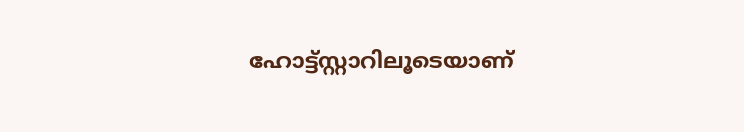ഹോട്ട്സ്റ്റാറിലൂടെയാണ്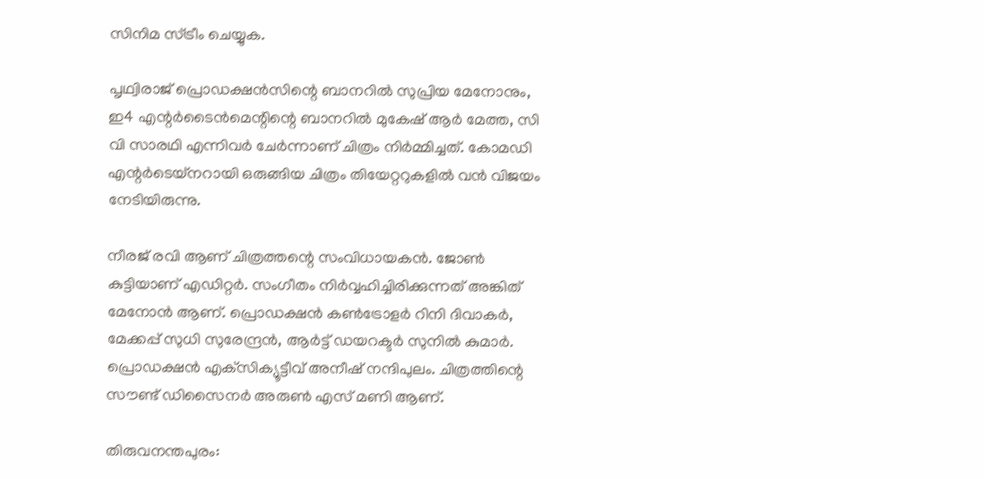സിനിമ സ്ട്രീം ചെയ്യുക.

പൃഥ്വിരാജ് പ്രൊഡക്ഷൻസിന്റെ ബാനറിൽ സുപ്രിയ മേനോനും, ഇ4 എന്റർടൈൻമെന്റിന്റെ ബാനറിൽ മുകേഷ് ആർ മേത്ത, സി വി സാരഥി എന്നിവർ ചേർന്നാണ് ചിത്രം നിർമ്മിച്ചത്. കോമഡി എന്റർടെയ്‌നറായി ഒരുങ്ങിയ ചിത്രം തിയേറ്ററുകളിൽ വൻ വിജയം നേടിയിരുന്നു.

നീരജ് രവി ആണ് ചിത്രത്തന്റെ സംവിധായകൻ. ജോൺ കുട്ടിയാണ് എഡിറ്റർ. സംഗീതം നിർവ്വഹിച്ചിരിക്കുന്നത് അങ്കിത് മേനോൻ ആണ്. പ്രൊഡക്ഷൻ കൺട്രോളർ റിനി ദിവാകർ, മേക്കപ്പ് സുധി സുരേന്ദ്രൻ, ആർട്ട് ഡയറക്ടർ സുനിൽ കുമാർ. പ്രൊഡക്ഷൻ എക്‌സിക്യൂട്ടീവ് അനീഷ് നന്ദിപുലം. ചിത്രത്തിന്റെ സൗണ്ട് ഡിസൈനർ അരുൺ എസ് മണി ആണ്.

തിരുവനന്തപുരം: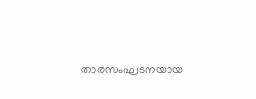താരസംഘടനയായ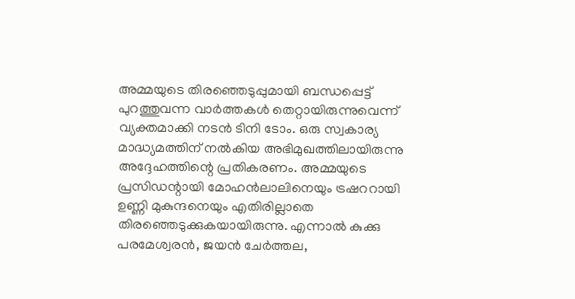അമ്മയുടെ തിരഞ്ഞെടുപ്പുമായി ബന്ധപ്പെട്ട് പുറത്തുവന്ന വാർത്തകൾ തെറ്റായിരുന്നുവെന്ന് വ്യക്തമാക്കി നടൻ ടിനി ടോം. ഒരു സ്വകാര്യ മാദ്ധ്യമത്തിന് നൽകിയ അഭിമുഖത്തിലായിരുന്നു അദ്ദേഹത്തിന്റെ പ്രതികരണം. അമ്മയുടെ പ്രസിഡന്റായി മോഹൻലാലിനെയും ട്രഷററായി ഉണ്ണി മുകുന്ദനെയും എതിരില്ലാതെ തിരഞ്ഞെടുക്കുകയായിരുന്നു. എന്നാൽ കുക്കു പരമേശ്വരൻ, ജയൻ ചേർത്തല,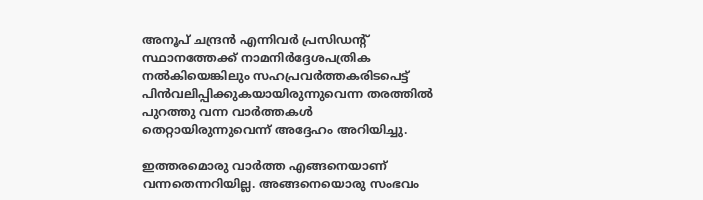അനൂപ് ചന്ദ്രൻ എന്നിവർ പ്രസിഡന്റ് സ്ഥാനത്തേക്ക് നാമനിർദ്ദേശപത്രിക നൽകിയെങ്കിലും സഹപ്രവർത്തകരിടപെട്ട് പിൻവലിപ്പിക്കുകയായിരുന്നുവെന്ന തരത്തിൽ പുറത്തു വന്ന വാർത്തകൾ തെറ്റായിരുന്നുവെന്ന് അദ്ദേഹം അറിയിച്ചു.

ഇത്തരമൊരു വാർത്ത എങ്ങനെയാണ് വന്നതെന്നറിയില്ല. അങ്ങനെയൊരു സംഭവം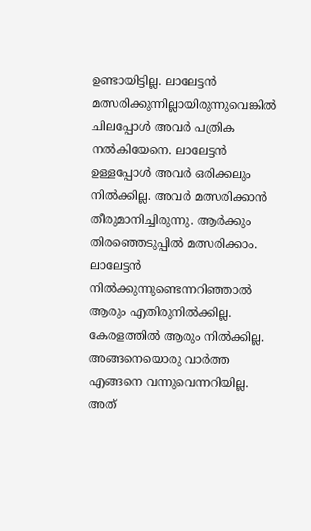ഉണ്ടായിട്ടില്ല. ലാലേട്ടൻ മത്സരിക്കുന്നില്ലായിരുന്നുവെങ്കിൽ ചിലപ്പോൾ അവർ പത്രിക നൽകിയേനെ. ലാലേട്ടൻ ഉള്ളപ്പോൾ അവർ ഒരിക്കലും നിൽക്കില്ല. അവർ മത്സരിക്കാൻ തീരുമാനിച്ചിരുന്നു. ആർക്കും തിരഞ്ഞെടുപ്പിൽ മത്സരിക്കാം. ലാലേട്ടൻ നിൽക്കുന്നുണ്ടെന്നറിഞ്ഞാൽ ആരും എതിരുനിൽക്കില്ല. കേരളത്തിൽ ആരും നിൽക്കില്ല. അങ്ങനെയൊരു വാർത്ത എങ്ങനെ വന്നുവെന്നറിയില്ല. അത്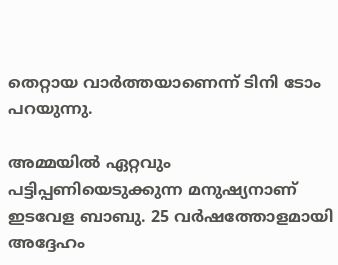തെറ്റായ വാർത്തയാണെന്ന് ടിനി ടോം പറയുന്നു.

അമ്മയിൽ ഏറ്റവും പട്ടിപ്പണിയെടുക്കുന്ന മനുഷ്യനാണ് ഇടവേള ബാബു. 25 വർഷത്തോളമായി അദ്ദേഹം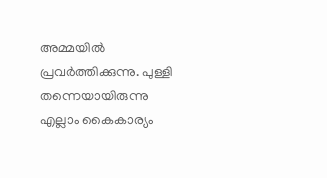അമ്മയിൽ പ്രവർത്തിക്കുന്നു. പുള്ളി തന്നെയായിരുന്നു എല്ലാം കൈകാര്യം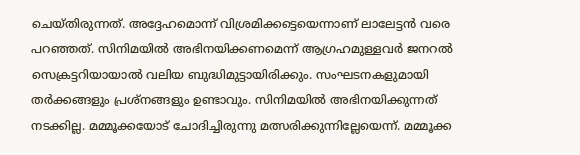ചെയ്തിരുന്നത്. അദ്ദേഹമൊന്ന് വിശ്രമിക്കട്ടെയെന്നാണ് ലാലേട്ടൻ വരെ പറഞ്ഞത്. സിനിമയിൽ അഭിനയിക്കണമെന്ന് ആഗ്രഹമുള്ളവർ ജനറൽ സെക്രട്ടറിയായാൽ വലിയ ബുദ്ധിമുട്ടായിരിക്കും. സംഘടനകളുമായി തർക്കങ്ങളും പ്രശ്നങ്ങളും ഉണ്ടാവും. സിനിമയിൽ അഭിനയിക്കുന്നത് നടക്കില്ല. മമ്മൂക്കയോട് ചോദിച്ചിരുന്നു മത്സരിക്കുന്നില്ലേയെന്ന്. മമ്മൂക്ക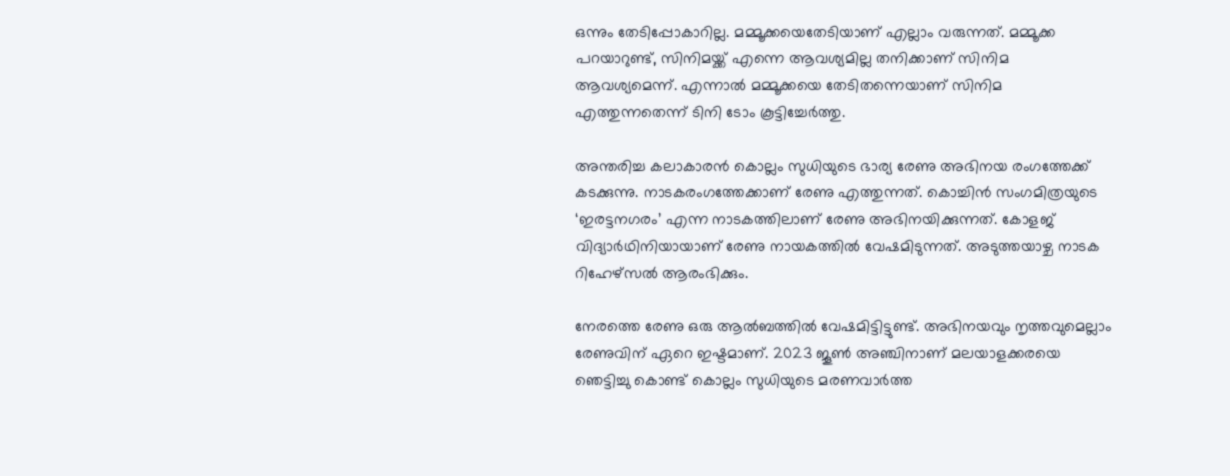ഒന്നും തേടിപ്പോകാറില്ല. മമ്മൂക്കയെതേടിയാണ് എല്ലാം വരുന്നത്. മമ്മൂക്ക പറയാറുണ്ട്, സിനിമയ്ക്ക് എന്നെ ആവശ്യമില്ല തനിക്കാണ് സിനിമ ആവശ്യമെന്ന്. എന്നാൽ മമ്മൂക്കയെ തേടിതന്നെയാണ് സിനിമ എത്തുന്നതെന്ന് ടിനി ടോം കൂട്ടിച്ചേർത്തു.

അന്തരിച്ച കലാകാരൻ കൊല്ലം സുധിയുടെ ഭാര്യ രേണു അഭിനയ രംഗത്തേക്ക് കടക്കുന്നു. നാടകരംഗത്തേക്കാണ് രേണു എത്തുന്നത്. കൊച്ചിൻ സംഗമിത്രയുടെ ‘ഇരട്ടനഗരം’ എന്ന നാടകത്തിലാണ് രേണു അഭിനയിക്കുന്നത്. കോളജ് വിദ്യാർഥിനിയായാണ് രേണു നായകത്തിൽ വേഷമിടുന്നത്. അടുത്തയാഴ്ച നാടക റിഹേഴ്‌സൽ ആരംഭിക്കും.

നേരത്തെ രേണു ഒരു ആൽബത്തിൽ വേഷമിട്ടിട്ടുണ്ട്. അഭിനയവും നൃത്തവുമെല്ലാം രേണുവിന് ഏറെ ഇഷ്ടമാണ്. 2023 ജൂൺ അഞ്ചിനാണ് മലയാളക്കരയെ ഞെട്ടിച്ചു കൊണ്ട് കൊല്ലം സുധിയുടെ മരണവാർത്ത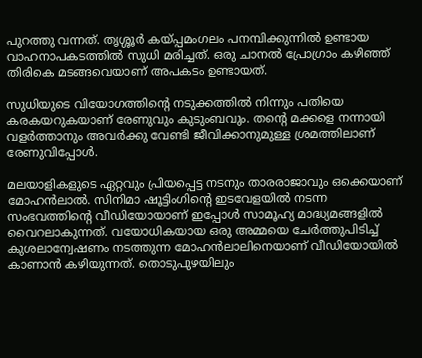പുറത്തു വന്നത്. തൃശ്ശൂർ കയ്പ്പമംഗലം പനമ്പിക്കുന്നിൽ ഉണ്ടായ വാഹനാപകടത്തിൽ സുധി മരിച്ചത്. ഒരു ചാനൽ പ്രോഗ്രാം കഴിഞ്ഞ് തിരികെ മടങ്ങവെയാണ് അപകടം ഉണ്ടായത്.

സുധിയുടെ വിയോഗത്തിന്റെ നടുക്കത്തിൽ നിന്നും പതിയെ കരകയറുകയാണ് രേണുവും കുടുംബവും. തന്റെ മക്കളെ നന്നായി വളർത്താനും അവർക്കു വേണ്ടി ജീവിക്കാനുമുള്ള ശ്രമത്തിലാണ് രേണുവിപ്പോൾ.

മലയാളികളുടെ ഏറ്റവും പ്രിയപ്പെട്ട നടനും താരരാജാവും ഒക്കെയാണ് മോഹൻലാൽ. സിനിമാ ഷൂട്ടിംഗിന്റെ ഇടവേളയിൽ നടന്ന സംഭവത്തിന്റെ വീഡിയോയാണ് ഇപ്പോൾ സാമൂഹ്യ മാദ്ധ്യമങ്ങളിൽ വൈറലാകുന്നത്. വയോധികയായ ഒരു അമ്മയെ ചേർത്തുപിടിച്ച് കുശലാന്വേഷണം നടത്തുന്ന മോഹൻലാലിനെയാണ് വീഡിയോയിൽ കാണാൻ കഴിയുന്നത്. തൊടുപുഴയിലും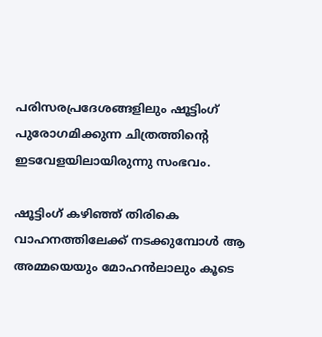പരിസരപ്രദേശങ്ങളിലും ഷൂട്ടിംഗ് പുരോഗമിക്കുന്ന ചിത്രത്തിന്റെ ഇടവേളയിലായിരുന്നു സംഭവം.

ഷൂട്ടിംഗ് കഴിഞ്ഞ് തിരികെ വാഹനത്തിലേക്ക് നടക്കുമ്പോൾ ആ അമ്മയെയും മോഹൻലാലും കൂടെ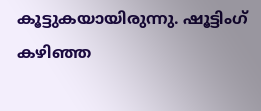കൂട്ടുകയായിരുന്നു. ഷൂട്ടിംഗ് കഴിഞ്ഞ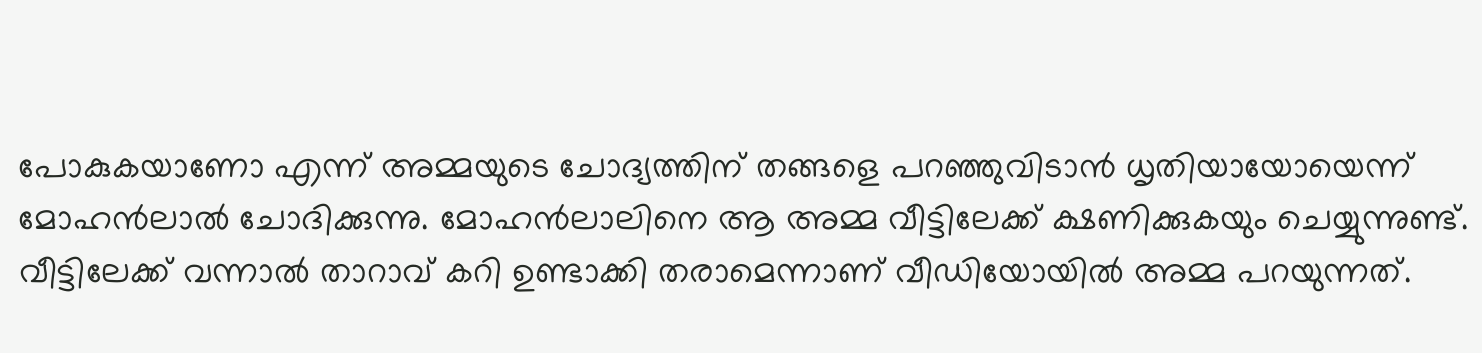പോകുകയാണോ എന്ന് അമ്മയുടെ ചോദ്യത്തിന് തങ്ങളെ പറഞ്ഞുവിടാൻ ധൃതിയായോയെന്ന് മോഹൻലാൽ ചോദിക്കുന്നു. മോഹൻലാലിനെ ആ അമ്മ വീട്ടിലേക്ക് ക്ഷണിക്കുകയും ചെയ്യുന്നുണ്ട്. വീട്ടിലേക്ക് വന്നാൽ താറാവ് കറി ഉണ്ടാക്കി തരാമെന്നാണ് വീഡിയോയിൽ അമ്മ പറയുന്നത്.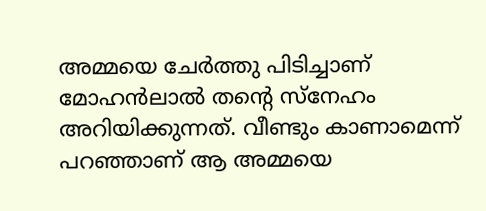അമ്മയെ ചേർത്തു പിടിച്ചാണ് മോഹൻലാൽ തന്റെ സ്‌നേഹം അറിയിക്കുന്നത്. വീണ്ടും കാണാമെന്ന് പറഞ്ഞാണ് ആ അമ്മയെ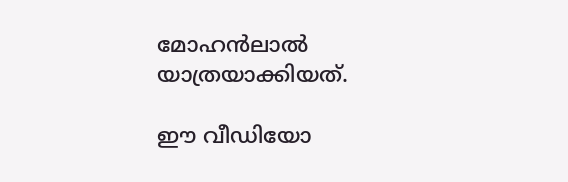മോഹൻലാൽ യാത്രയാക്കിയത്.

ഈ വീഡിയോ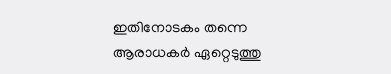ഇതിനോടകം തന്നെ ആരാധകർ ഏറ്റെടുത്തു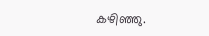കഴിഞ്ഞു.